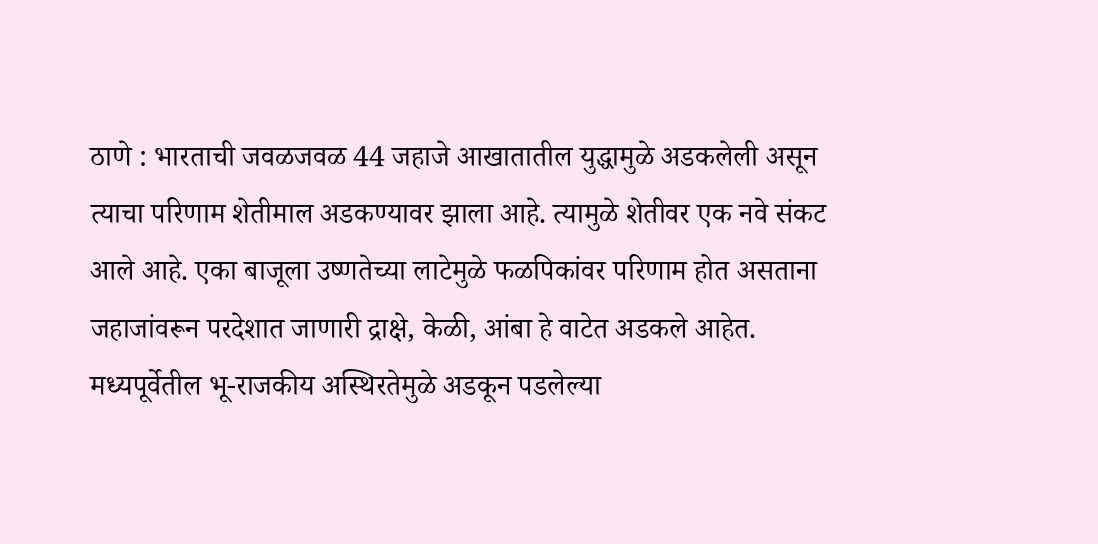ठाणे : भारताची जवळजवळ 44 जहाजे आखातातील युद्धामुळे अडकलेली असून त्याचा परिणाम शेतीमाल अडकण्यावर झाला आहे. त्यामुळे शेतीवर एक नवे संकट आले आहे. एका बाजूला उष्णतेच्या लाटेमुळे फळपिकांवर परिणाम होत असताना जहाजांवरून परदेशात जाणारी द्राक्षे, केळी, आंबा हे वाटेत अडकले आहेत.
मध्यपूर्वेतील भू-राजकीय अस्थिरतेमुळे अडकून पडलेल्या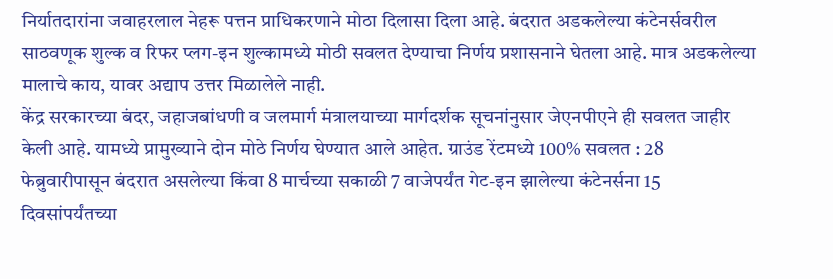निर्यातदारांना जवाहरलाल नेहरू पत्तन प्राधिकरणाने मोठा दिलासा दिला आहे. बंदरात अडकलेल्या कंटेनर्सवरील साठवणूक शुल्क व रिफर प्लग-इन शुल्कामध्ये मोठी सवलत देण्याचा निर्णय प्रशासनाने घेतला आहे. मात्र अडकलेल्या मालाचे काय, यावर अद्याप उत्तर मिळालेले नाही.
केंद्र सरकारच्या बंदर, जहाजबांधणी व जलमार्ग मंत्रालयाच्या मार्गदर्शक सूचनांनुसार जेएनपीएने ही सवलत जाहीर केली आहे. यामध्ये प्रामुख्याने दोन मोठे निर्णय घेण्यात आले आहेत. ग्राउंड रेंटमध्ये 100% सवलत : 28 फेब्रुवारीपासून बंदरात असलेल्या किंवा 8 मार्चच्या सकाळी 7 वाजेपर्यंत गेट-इन झालेल्या कंटेनर्सना 15 दिवसांपर्यंतच्या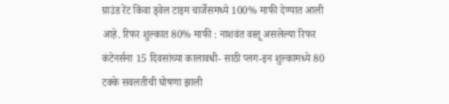ग्राउंड रेंट किंवा ड्वेल टाइम चार्जेसमध्ये 100% माफी देण्यात आली आहे. रिफर शुल्कात 80% माफी : नाशवंत वस्तू असलेल्या रिफर कंटेनर्सना 15 दिवसांच्या कालावधी- साठी प्लग-इन शुल्कामध्ये 80 टक्के सवलतीची घोषणा झाली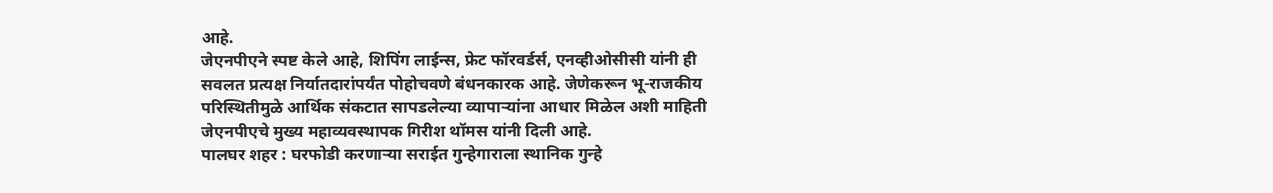आहे.
जेएनपीएने स्पष्ट केले आहे, शिपिंग लाईन्स, फ्रेट फॉरवर्डर्स, एनव्हीओसीसी यांनी ही सवलत प्रत्यक्ष निर्यातदारांपर्यंत पोहोचवणे बंधनकारक आहे. जेणेकरून भू-राजकीय परिस्थितीमुळे आर्थिक संकटात सापडलेल्या व्यापाऱ्यांना आधार मिळेल अशी माहिती जेएनपीएचे मुख्य महाव्यवस्थापक गिरीश थॉमस यांनी दिली आहे.
पालघर शहर : घरफोडी करणाऱ्या सराईत गुन्हेगाराला स्थानिक गुन्हे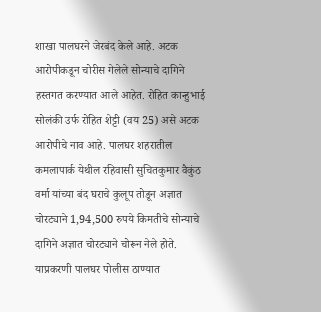शाखा पालघरने जेरबंद केले आहे. अटक आरोपीकडून चोरीस गेलेले सोन्याचे दागिने हस्तगत करण्यात आले आहेत. रोहित कान्हुभाई सोलंकी उर्फ रोहित शेट्टी (वय 25) असे अटक आरोपीचे नाव आहे. पालघर शहरातील कमलापार्क येथील रहिवासी सुचितकुमार वैकुंठ वर्मा यांच्या बंद घराचे कुलूप तोडून अज्ञात चोरट्याने 1,94,500 रुपये किमतीचे सोन्याचे दागिने अज्ञात चोरट्याने चोरून नेले होते. याप्रकरणी पालघर पोलीस ठाण्यात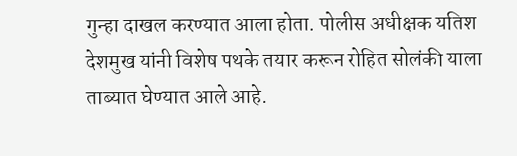गुन्हा दाखल करण्यात आला होता. पोलीस अधीक्षक यतिश देशमुख यांनी विशेष पथके तयार करून रोहित सोलंकी याला ताब्यात घेण्यात आले आहे.